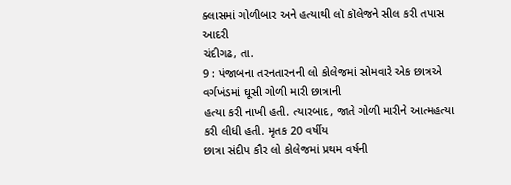ક્લાસમાં ગોળીબાર અને હત્યાથી લૉ કૉલેજને સીલ કરી તપાસ આદરી
ચંદીગઢ, તા.
9 : પંજાબના તરનતારનની લો કોલેજમાં સોમવારે એક છાત્રએ વર્ગખંડમાં ઘૂસી ગોળી મારી છાત્રાની
હત્યા કરી નાખી હતી. ત્યારબાદ, જાતે ગોળી મારીને આત્મહત્યા કરી લીધી હતી. મૃતક 20 વર્ષીય
છાત્રા સંદીપ કૌર લો કોલેજમાં પ્રથમ વર્ષની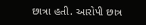છાત્રા હતી. આરોપી છાત્ર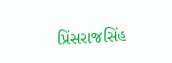પ્રિંસરાજસિંહ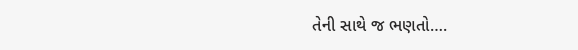તેની સાથે જ ભણતો….